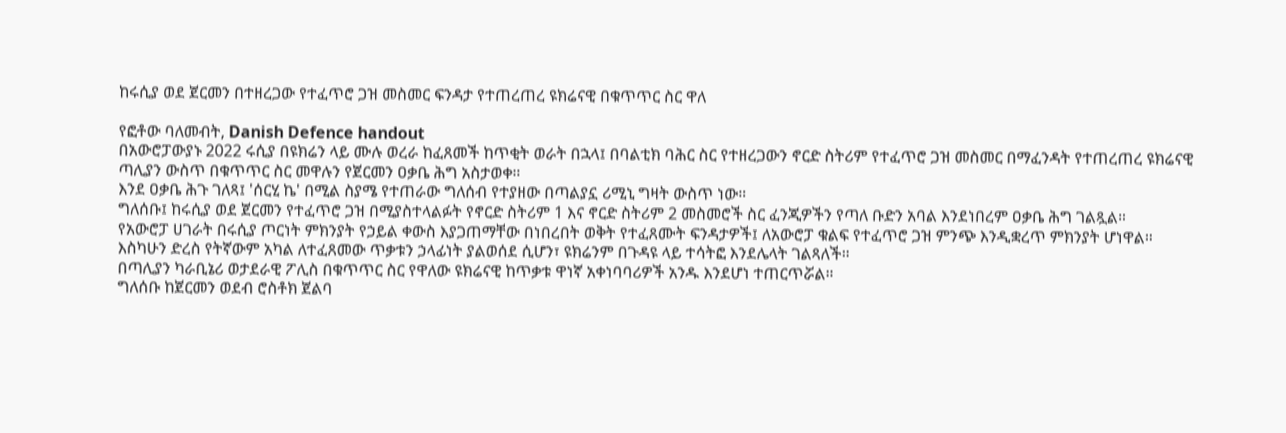ከሩሲያ ወደ ጀርመን በተዘረጋው የተፈጥሮ ጋዝ መስመር ፍንዳታ የተጠረጠረ ዩክሬናዊ በቁጥጥር ስር ዋለ

የፎቶው ባለመብት, Danish Defence handout
በአውሮፓውያኑ 2022 ሩሲያ በዩክሬን ላይ ሙሉ ወረራ ከፈጸመች ከጥቂት ወራት በኋላ፤ በባልቲክ ባሕር ስር የተዘረጋውን ኖርድ ስትሪም የተፈጥሮ ጋዝ መስመር በማፈንዳት የተጠረጠረ ዩክሬናዊ ጣሊያን ውስጥ በቁጥጥር ስር መዋሉን የጀርመን ዐቃቤ ሕግ አስታወቀ።
እንደ ዐቃቤ ሕጉ ገለጻ፤ 'ሰርሂ ኬ' በሚል ስያሜ የተጠራው ግለሰብ የተያዘው በጣልያኗ ሪሚኒ ግዛት ውስጥ ነው።
ግለሰቡ፤ ከሩሲያ ወደ ጀርመን የተፈጥሮ ጋዝ በሚያስተላልፉት የኖርድ ስትሪም 1 እና ኖርድ ስትሪም 2 መስመሮች ስር ፈንጂዎችን የጣለ ቡድን አባል እንደነበረም ዐቃቤ ሕግ ገልጿል።
የአውሮፓ ሀገራት በሩሲያ ጦርነት ምክንያት የኃይል ቀውስ እያጋጠማቸው በነበረበት ወቅት የተፈጸሙት ፍንዳታዎች፤ ለአውሮፓ ቁልፍ የተፈጥሮ ጋዝ ምንጭ እንዲቋረጥ ምክንያት ሆነዋል።
እስካሁን ድረስ የትኛውም አካል ለተፈጸመው ጥቃቱን ኃላፊነት ያልወሰደ ሲሆን፣ ዩክሬንም በጉዳዩ ላይ ተሳትፎ እንደሌላት ገልጻለች።
በጣሊያን ካራቢኔሪ ወታደራዊ ፖሊስ በቁጥጥር ስር የዋለው ዩክሬናዊ ከጥቃቱ ዋነኛ አቀነባባሪዎች አንዱ እንደሆነ ተጠርጥሯል።
ግለሰቡ ከጀርመን ወደብ ሮስቶክ ጀልባ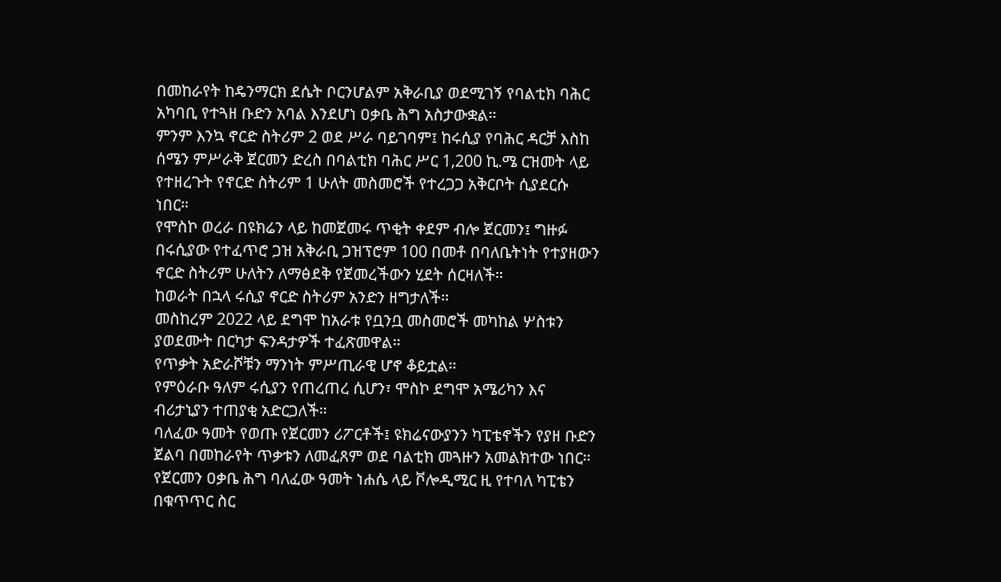በመከራየት ከዴንማርክ ደሴት ቦርንሆልም አቅራቢያ ወደሚገኝ የባልቲክ ባሕር አካባቢ የተጓዘ ቡድን አባል እንደሆነ ዐቃቤ ሕግ አስታውቋል።
ምንም እንኳ ኖርድ ስትሪም 2 ወደ ሥራ ባይገባም፤ ከሩሲያ የባሕር ዳርቻ እስከ ሰሜን ምሥራቅ ጀርመን ድረስ በባልቲክ ባሕር ሥር 1,200 ኪ.ሜ ርዝመት ላይ የተዘረጉት የኖርድ ስትሪም 1 ሁለት መስመሮች የተረጋጋ አቅርቦት ሲያደርሱ ነበር።
የሞስኮ ወረራ በዩክሬን ላይ ከመጀመሩ ጥቂት ቀደም ብሎ ጀርመን፤ ግዙፉ በሩሲያው የተፈጥሮ ጋዝ አቅራቢ ጋዝፕሮም 100 በመቶ በባለቤትነት የተያዘውን ኖርድ ስትሪም ሁለትን ለማፅደቅ የጀመረችውን ሂደት ሰርዛለች።
ከወራት በኋላ ሩሲያ ኖርድ ስትሪም አንድን ዘግታለች።
መስከረም 2022 ላይ ደግሞ ከአራቱ የቧንቧ መስመሮች መካከል ሦስቱን ያወደሙት በርካታ ፍንዳታዎች ተፈጽመዋል።
የጥቃት አድራሾቹን ማንነት ምሥጢራዊ ሆኖ ቆይቷል።
የምዕራቡ ዓለም ሩሲያን የጠረጠረ ሲሆን፣ ሞስኮ ደግሞ አሜሪካን እና ብሪታኒያን ተጠያቂ አድርጋለች።
ባለፈው ዓመት የወጡ የጀርመን ሪፖርቶች፤ ዩክሬናውያንን ካፒቴኖችን የያዘ ቡድን ጀልባ በመከራየት ጥቃቱን ለመፈጸም ወደ ባልቲክ መጓዙን አመልክተው ነበር።
የጀርመን ዐቃቤ ሕግ ባለፈው ዓመት ነሐሴ ላይ ቮሎዲሚር ዚ የተባለ ካፒቴን በቁጥጥር ስር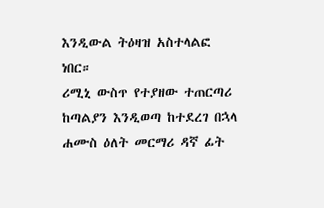እንዲውል ትዕዛዝ አስተላልፎ ነበር።
ሪሚኒ ውስጥ የተያዘው ተጠርጣሪ ከጣልያን እንዲወጣ ከተደረገ በኋላ ሐሙስ ዕለት መርማሪ ዳኛ ፊት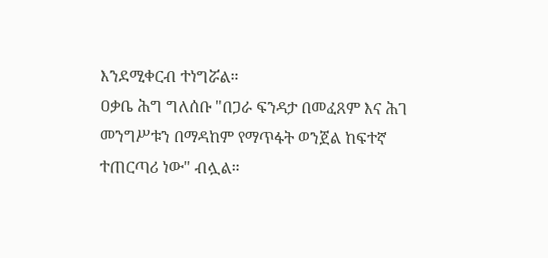እንደሚቀርብ ተነግሯል።
ዐቃቤ ሕግ ግለሰቡ "በጋራ ፍንዳታ በመፈጸም እና ሕገ መንግሥቱን በማዳከም የማጥፋት ወንጀል ከፍተኛ ተጠርጣሪ ነው" ብሏል።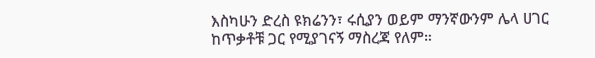እስካሁን ድረስ ዩክሬንን፣ ሩሲያን ወይም ማንኛውንም ሌላ ሀገር ከጥቃቶቹ ጋር የሚያገናኝ ማስረጃ የለም።